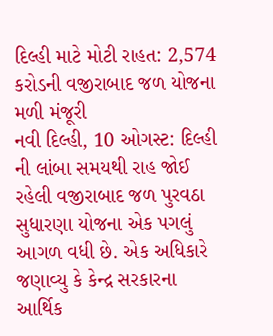દિલ્હી માટે મોટી રાહત: 2,574 કરોડની વજીરાબાદ જળ યોજના મળી મંજૂરી
નવી દિલ્હી, 10 ઓગસ્ટ: દિલ્હી ની લાંબા સમયથી રાહ જોઈ રહેલી વજીરાબાદ જળ પુરવઠા સુધારણા યોજના એક પગલું આગળ વધી છે. એક અધિકારે જણાવ્યુ કે કેન્દ્ર સરકારના આર્થિક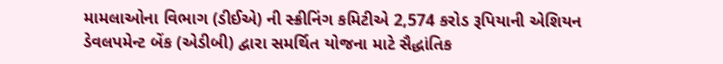મામલાઓના વિભાગ (ડીઈએ) ની સ્ક્રીનિંગ કમિટીએ 2,574 કરોડ રૂપિયાની એશિયન ડેવલપમેન્ટ બેંક (એડીબી) દ્વારા સમર્થિત યોજના માટે સૈદ્ધાંતિક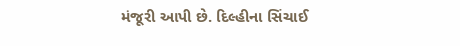મંજૂરી આપી છે. દિલ્હીના સિંચાઈ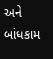અને બાંધકામ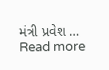મંત્રી પ્રવેશ … Read more